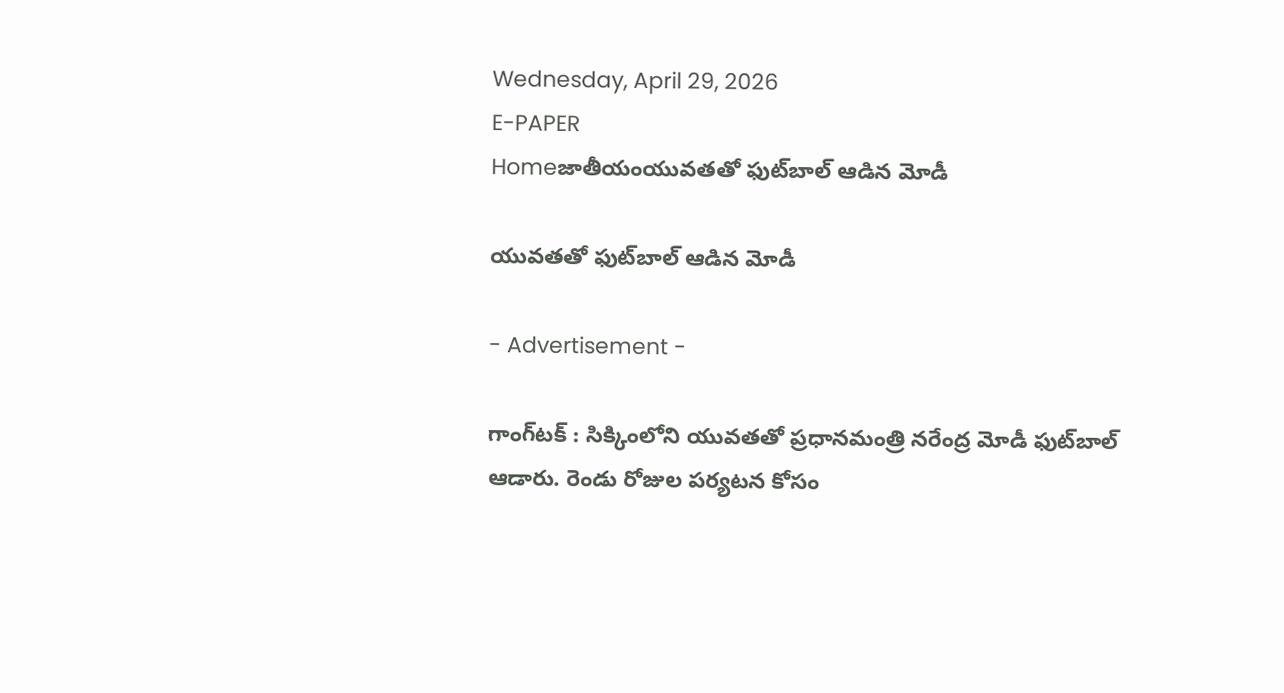Wednesday, April 29, 2026
E-PAPER
Homeజాతీయంయువతతో ఫుట్‌బాల్‌ ఆడిన మోడీ

యువతతో ఫుట్‌బాల్‌ ఆడిన మోడీ

- Advertisement -

గాంగ్‌టక్‌ : సిక్కింలోని యువతతో ప్రధానమంత్రి నరేంద్ర మోడీ ఫుట్‌బాల్‌ ఆడారు. రెండు రోజుల పర్యటన కోసం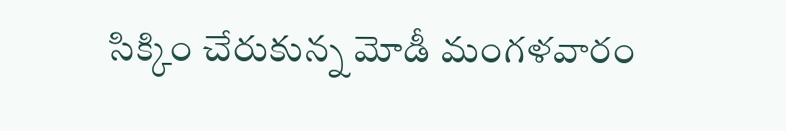సిక్కిం చేరుకున్న మోడీ మంగళవారం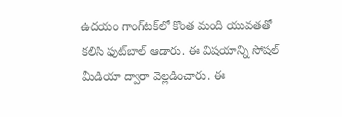ఉదయం గాంగ్‌టక్‌లో కొంత మంది యువతతో కలిసి ఫుట్‌బాల్‌ ఆడారు. ఈ విషయాన్ని సోషల్‌ మీడియా ద్వారా వెల్లడించారు. ఈ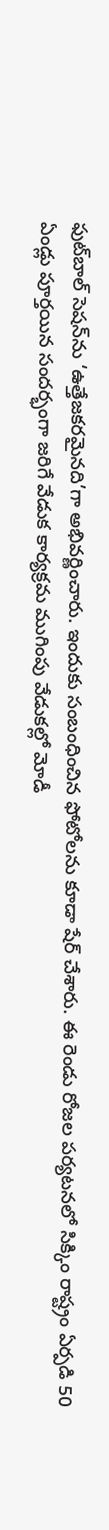ఫుట్‌బాల్‌ సెషన్‌ను ‘ఉత్తేజకరమైనది’గా అభివర్ణించారు. ఇందుకు సంబంధించిన ఫోటోలను కూడా షేర్‌ చేశారు. ఈ రెండు రోజల పర్యటనలో సిక్కిం రాష్ట్రం ఏర్పడి 50 ఏండ్లు పూర్తయిన సందర్భంగా జరిగే వేడుక కార్యక్రమ ముగింపు వేడుకల్లో మోడీ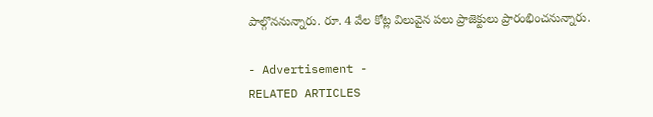పాల్గొననున్నారు. రూ. 4 వేల కోట్ల విలువైన పలు ప్రాజెక్టులు ప్రారంభించనున్నారు.

- Advertisement -
RELATED ARTICLES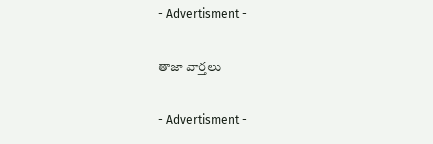- Advertisment -

తాజా వార్తలు

- Advertisment -